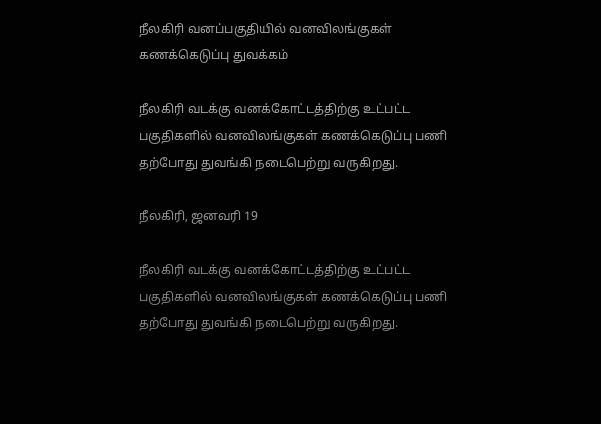நீலகிரி வனப்பகுதியில் வனவிலங்குகள் கணக்கெடுப்பு துவக்கம்

நீலகிரி வடக்கு வனக்கோட்டத்திற்கு உட்பட்ட பகுதிகளில் வனவிலங்குகள் கணக்கெடுப்பு பணி தற்போது துவங்கி நடைபெற்று வருகிறது.

நீலகிரி, ஜனவரி 19

நீலகிரி வடக்கு வனக்கோட்டத்திற்கு உட்பட்ட பகுதிகளில் வனவிலங்குகள் கணக்கெடுப்பு பணி தற்போது துவங்கி நடைபெற்று வருகிறது.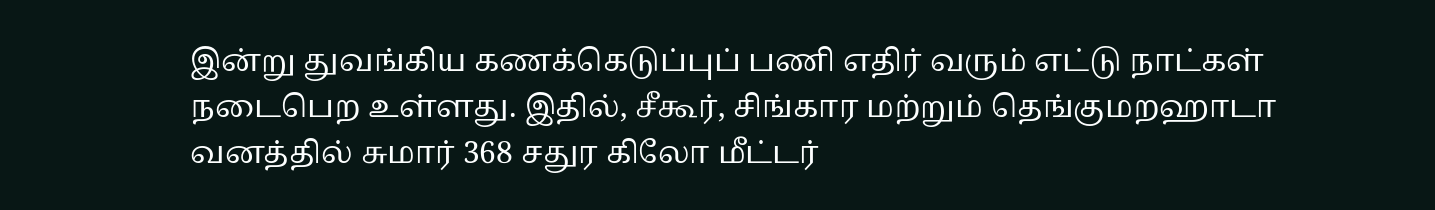இன்று துவங்கிய கணக்கெடுப்புப் பணி எதிர் வரும் எட்டு நாட்கள் நடைபெற உள்ளது. இதில், சீகூர், சிங்கார மற்றும் தெங்குமறஹாடா வனத்தில் சுமார் 368 சதுர கிலோ மீட்டர்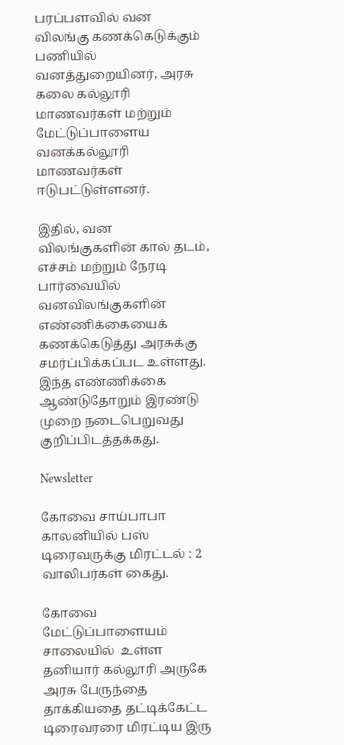பரப்பளவில் வன விலங்கு கணக்கெடுக்கும் பணியில் வனத்துறையினர், அரசு கலை கல்லூரி மாணவர்கள் மற்றும் மேட்டுப்பாளைய வனக்கல்லூரி மாணவர்கள் ஈடுபட்டுள்ளனர்.

இதில், வன விலங்குகளின் கால் தடம், எச்சம் மற்றும் நேரடி பார்வையில் வனவிலங்குகளின் எண்ணிக்கையைக் கணக்கெடுத்து அரசுக்கு சமர்ப்பிக்கப்பட உள்ளது. இந்த எண்ணிக்கை ஆண்டுதோறும் இரண்டு முறை நடைபெறுவது குறிப்பிடத்தக்கது.

Newsletter

கோவை சாய்பாபா காலனியில் பஸ் டிரைவருக்கு மிரட்டல் : 2 வாலிபர்கள் கைது.

கோவை மேட்டுப்பாளையம் சாலையில்  உள்ள தனியார் கல்லூரி அருகே அரசு பேருந்தை தாக்கியதை தட்டிக்கேட்ட டிரைவரரை மிரட்டிய இரு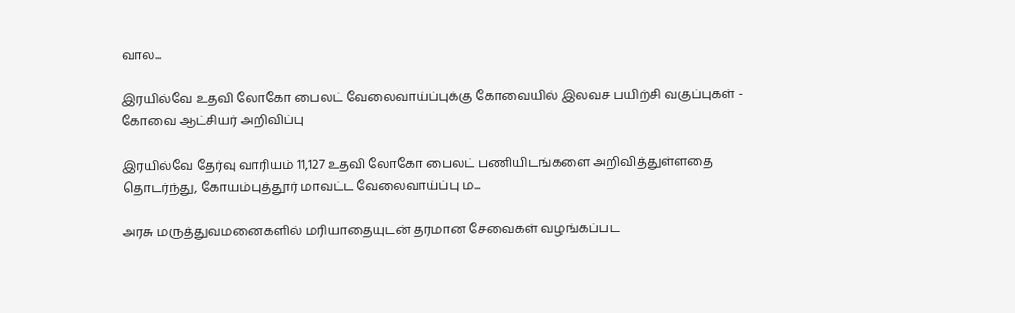வால...

இரயில்வே உதவி லோகோ பைலட் வேலைவாய்ப்புக்கு கோவையில் இலவச பயிற்சி வகுப்புகள் - கோவை ஆட்சியர் அறிவிப்பு

இரயில்வே தேர்வு வாரியம் 11,127 உதவி லோகோ பைலட் பணியிடங்களை அறிவித்துள்ளதை தொடர்ந்து, கோயம்புத்தூர் மாவட்ட வேலைவாய்ப்பு ம...

அரசு மருத்துவமனைகளில் மரியாதையுடன் தரமான சேவைகள் வழங்கப்பட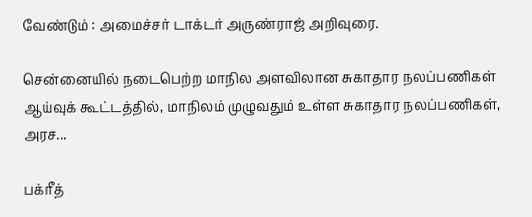வேண்டும் : அமைச்சர் டாக்டர் அருண்ராஜ் அறிவுரை.

சென்னையில் நடைபெற்ற மாநில அளவிலான சுகாதார நலப்பணிகள் ஆய்வுக் கூட்டத்தில், மாநிலம் முழுவதும் உள்ள சுகாதார நலப்பணிகள், அரச...

பக்ரீத்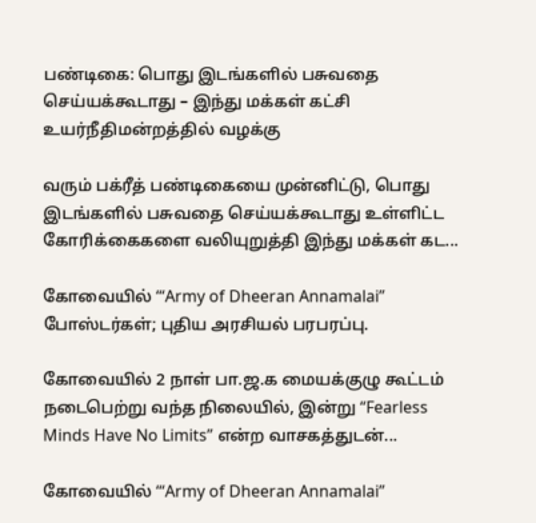பண்டிகை: பொது இடங்களில் பசுவதை செய்யக்கூடாது – இந்து மக்கள் கட்சி உயர்நீதிமன்றத்தில் வழக்கு

வரும் பக்ரீத் பண்டிகையை முன்னிட்டு, பொது இடங்களில் பசுவதை செய்யக்கூடாது உள்ளிட்ட கோரிக்கைகளை வலியுறுத்தி இந்து மக்கள் கட...

கோவையில் ‘“Army of Dheeran Annamalai” போஸ்டர்கள்; புதிய அரசியல் பரபரப்பு.

கோவையில் 2 நாள் பா.ஜ.க மையக்குழு கூட்டம் நடைபெற்று வந்த நிலையில், இன்று “Fearless Minds Have No Limits” என்ற வாசகத்துடன்...

கோவையில் ‘“Army of Dheeran Annamalai”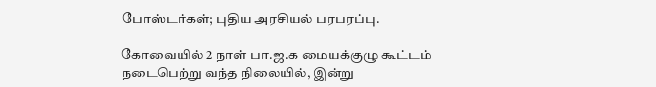போஸ்டர்கள்; புதிய அரசியல் பரபரப்பு.

கோவையில் 2 நாள் பா.ஜ.க மையக்குழு கூட்டம் நடைபெற்று வந்த நிலையில், இன்று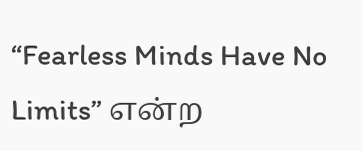“Fearless Minds Have No Limits” என்ற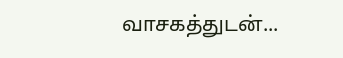வாசகத்துடன்...